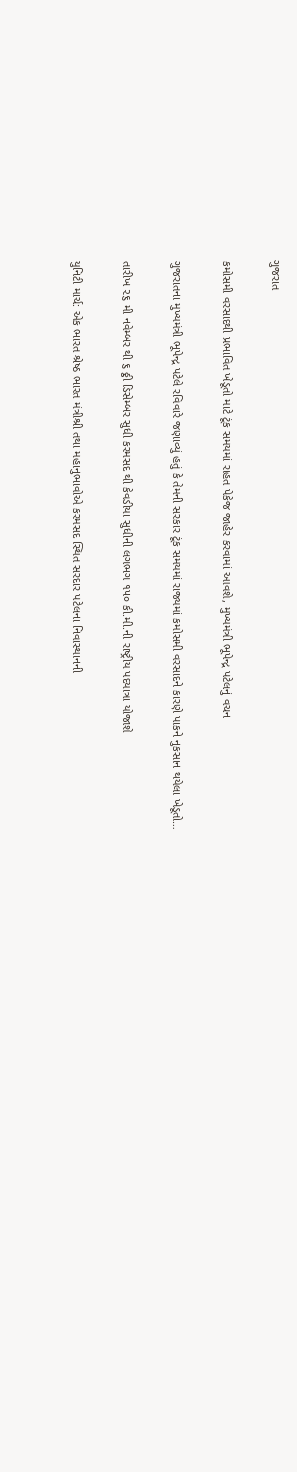ગુજરાત

કમોસમી વરસાદથી પ્રભાવિત ખેડૂતો માટે ટૂંક સમયમાં રાહત પેકેજ જાહેર કરવામાં આવશે, મુખ્યમંત્રી ભૂપેન્દ્ર પટેલનું વચન

ગુજરાતના મુખ્યમંત્રી ભૂપેન્દ્ર પટેલે રવિવારે જણાવ્યું હતું કે તેમની સરકાર ટૂંક સમયમાં રાજ્યમાં કમોસમી વરસાદને કારણે પાકને નુકસાન થયેલા ખેડૂતો…

તારીખ ૨૬ મી નવેમ્બર થી ૬ ઠ્ઠી ડિસેમ્બર સુધી કરમસદ થી કેવડીયા સુધીની લગભગ ૧૫૦ કી.મી.ની રાષ્ટ્રીય પદયાત્રા યોજાશે

યુનિટી માર્ચ: એક ભારત શ્રેષ્ઠ ભારત મંત્રીશ્રી તથા મહાનુભાવોએ કરમસદ સ્થિત સરદાર પટેલના નિવાસ્થાનની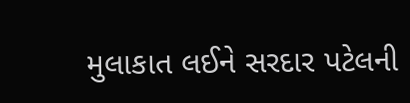મુલાકાત લઈને સરદાર પટેલની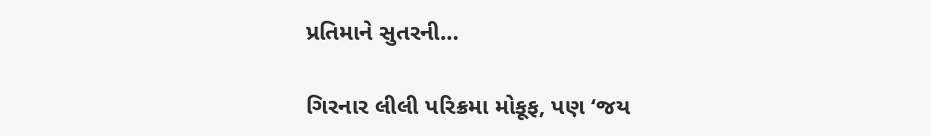પ્રતિમાને સુતરની…

ગિરનાર લીલી પરિક્રમા મોકૂફ, પણ ‘જય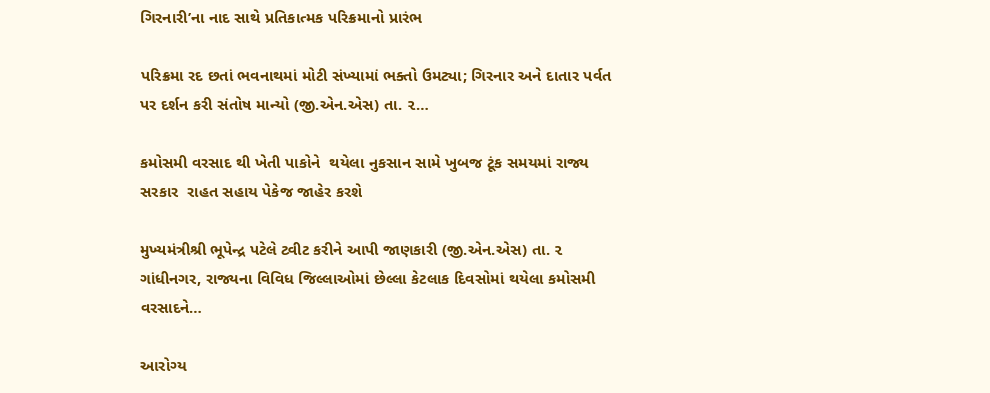ગિરનારી’ના નાદ સાથે પ્રતિકાત્મક પરિક્રમાનો પ્રારંભ

પરિક્રમા રદ છતાં ભવનાથમાં મોટી સંખ્યામાં ભક્તો ઉમટ્યા; ગિરનાર અને દાતાર પર્વત પર દર્શન કરી સંતોષ માન્યો (જી.એન.એસ) તા. ૨…

કમોસમી વરસાદ થી ખેતી પાકોને  થયેલા નુકસાન સામે ખુબજ ટૂંક સમયમાં રાજ્ય સરકાર  રાહત સહાય પેકેજ જાહેર કરશે

મુખ્યમંત્રીશ્રી ભૂપેન્દ્ર પટેલે ટ્વીટ કરીને આપી જાણકારી (જી.એન.એસ) તા. ૨ ગાંધીનગર, રાજ્યના વિવિધ જિલ્લાઓમાં છેલ્લા કેટલાક દિવસોમાં થયેલા કમોસમી વરસાદને…

આરોગ્ય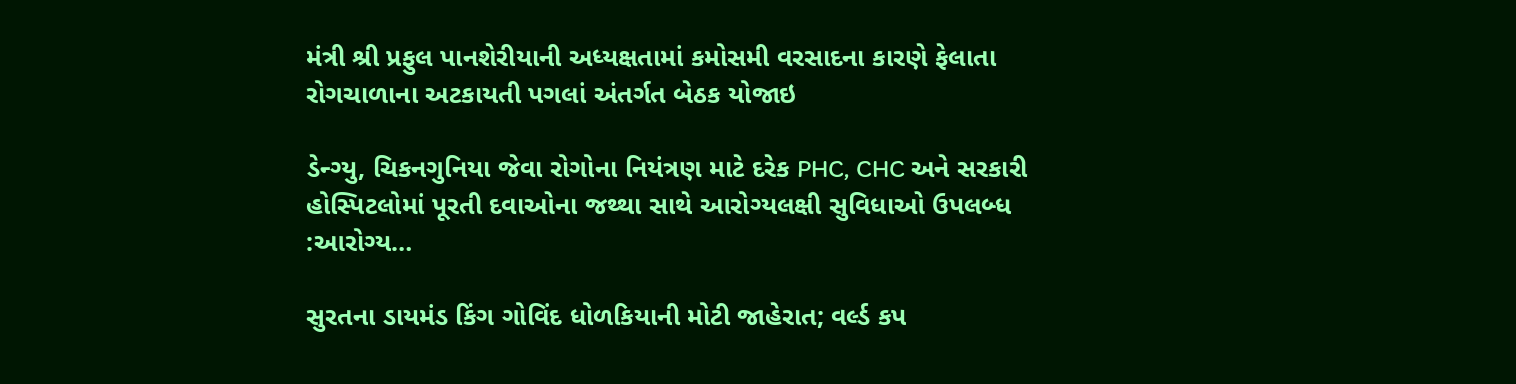મંત્રી શ્રી પ્રફુલ પાનશેરીયાની અધ્યક્ષતામાં કમોસમી વરસાદના કારણે ફેલાતા રોગચાળાના અટકાયતી પગલાં અંતર્ગત બેઠક યોજાઇ

ડેન્ગ્યુ, ચિકનગુનિયા જેવા રોગોના નિયંત્રણ માટે દરેક PHC, CHC અને સરકારી હોસ્પિટલોમાં પૂરતી દવાઓના જથ્થા સાથે આરોગ્યલક્ષી સુવિધાઓ ઉપલબ્ધ :આરોગ્ય…

સુરતના ડાયમંડ કિંગ ગોવિંદ ધોળકિયાની મોટી જાહેરાત; વર્લ્ડ કપ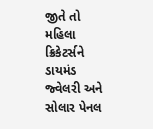જીતે તો મહિલા ક્રિકેટર્સને ડાયમંડ જ્વેલરી અને સોલાર પેનલ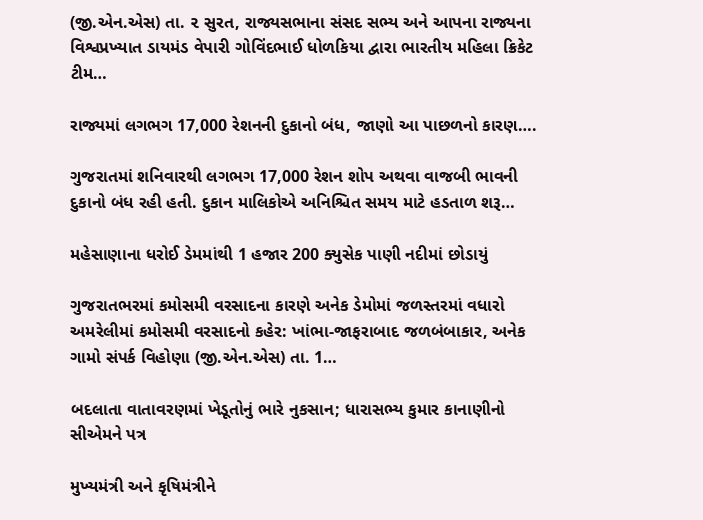(જી.એન.એસ) તા. ૨ સુરત, રાજ્યસભાના સંસદ સભ્ય અને આપના રાજ્યના વિશ્વપ્રખ્યાત ડાયમંડ વેપારી ગોવિંદભાઈ ધોળકિયા દ્વારા ભારતીય મહિલા ક્રિકેટ ટીમ…

રાજ્યમાં લગભગ 17,000 રેશનની દુકાનો બંધ, જાણો આ પાછળનો કારણ….

ગુજરાતમાં શનિવારથી લગભગ 17,000 રેશન શોપ અથવા વાજબી ભાવની દુકાનો બંધ રહી હતી. દુકાન માલિકોએ અનિશ્ચિત સમય માટે હડતાળ શરૂ…

મહેસાણાના ધરોઈ ડેમમાંથી 1 હજાર 200 ક્યુસેક પાણી નદીમાં છોડાયું

ગુજરાતભરમાં કમોસમી વરસાદના કારણે અનેક ડેમોમાં જળસ્તરમાં વધારો અમરેલીમાં કમોસમી વરસાદનો કહેર: ખાંભા-જાફરાબાદ જળબંબાકાર, અનેક ગામો સંપર્ક વિહોણા (જી.એન.એસ) તા. 1…

બદલાતા વાતાવરણમાં ખેડૂતોનું ભારે નુકસાન; ધારાસભ્ય કુમાર કાનાણીનો સીએમને પત્ર

મુખ્યમંત્રી અને કૃષિમંત્રીને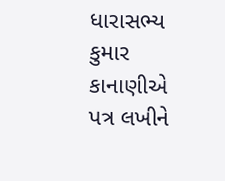ધારાસભ્ય કુમાર કાનાણીએ પત્ર લખીને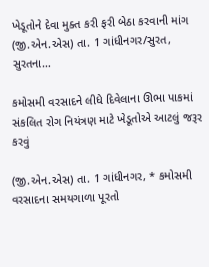ખેડૂતોને દેવા મુક્ત કરી ફરી બેઠા કરવાની માંગ (જી.એન.એસ) તા. 1 ગાંધીનગર/સુરત, સુરતના…

કમોસમી વરસાદને લીધે દિવેલાના ઊભા પાકમાં સંકલિત રોગ નિયંત્રણ માટે ખેડૂતોએ આટલું જરૂર કરવું

(જી.એન.એસ) તા. 1 ગાંધીનગર, * કમોસમી વરસાદના સમયગાળા પૂરતો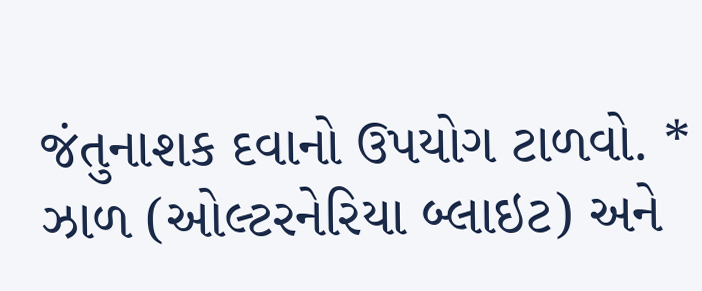જંતુનાશક દવાનો ઉપયોગ ટાળવો. * ઝાળ (ઓલ્ટરનેરિયા બ્લાઇટ) અને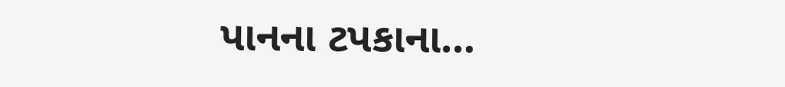પાનના ટપકાના…